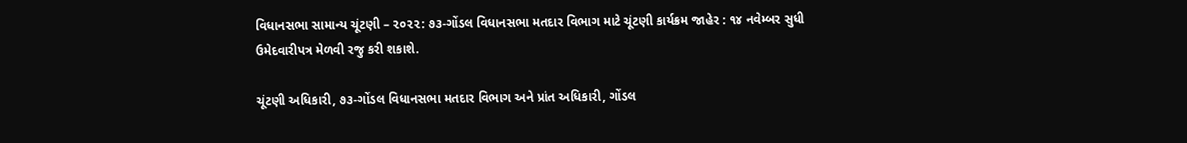વિધાનસભા સામાન્ય ચૂંટણી – ૨૦૨૨: ૭૩-ગોંડલ વિધાનસભા મતદાર વિભાગ માટે ચૂંટણી કાર્યક્રમ જાહેર : ૧૪ નવેમ્બર સુધી ઉમેદવારીપત્ર મેળવી રજુ કરી શકાશે.

ચૂંટણી અધિકારી, ૭૩-ગોંડલ વિધાનસભા મતદાર વિભાગ અને પ્રાંત અધિકારી, ગોંડલ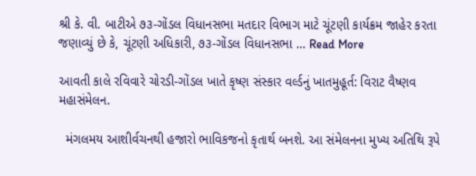શ્રી કે. વી. બાટીએ ૭૩-ગોંડલ વિધાનસભા મતદાર વિભાગ માટે ચૂંટણી કાર્યક્રમ જાહેર કરતા જણાવ્યું છે કે, ચૂંટણી અધિકારી, ૭૩-ગોંડલ વિધાનસભા … Read More

આવતી કાલે રવિવારે ચોરડી-ગોંડલ ખાતે કૃષ્ણ સંસ્કાર વર્લ્ડનું ખાતમુહૂર્ત: વિરાટ વૈષ્ણવ મહાસંમેલન.

  મંગલમય આશીર્વચનથી હજારો ભાવિકજનો કૃતાર્થ બનશે. આ સંમેલનના મુખ્ય અતિથિ રૂપે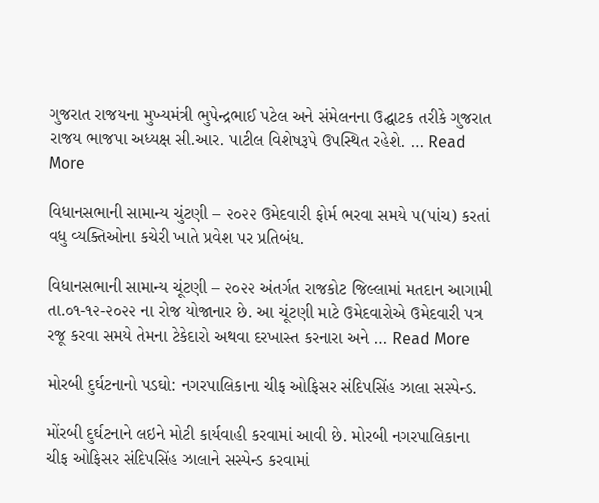ગુજરાત રાજયના મુખ્યમંત્રી ભુપેન્દ્રભાઈ પટેલ અને સંમેલનના ઉદ્ઘાટક તરીકે ગુજરાત રાજય ભાજપા અધ્યક્ષ સી.આર. પાટીલ વિશેષરૂપે ઉપસ્થિત રહેશે. … Read More

વિધાનસભાની સામાન્‍ય ચુંટણી – ૨૦૨૨ ઉમેદવારી ફોર્મ ભરવા સમયે ૫(પાંચ) કરતાં વધુ વ્યક્તિઓના કચેરી ખાતે પ્રવેશ પર પ્રતિબંધ.

વિધાનસભાની સામાન્‍ય ચૂંટણી – ૨૦૨૨ અંતર્ગત રાજકોટ જિલ્લામાં મતદાન આગામી તા.૦૧-૧૨-૨૦૨૨ ના રોજ યોજાનાર છે. આ ચૂંટણી માટે ઉમેદવારોએ ઉમેદવારી પત્ર રજૂ કરવા સમયે તેમના ટેકેદારો અથવા દરખાસ્ત કરનારા અને … Read More

મોરબી દુર્ઘટનાનો પડઘો: નગરપાલિકાના ચીફ ઓફિસર સંદિપસિંહ ઝાલા સસ્પેન્ડ.

મોંરબી દુર્ઘટનાને લઇને મોટી કાર્યવાહી કરવામાં આવી છે. મોરબી નગરપાલિકાના ચીફ ઓફિસર સંદિપસિંહ ઝાલાને સસ્પેન્ડ કરવામાં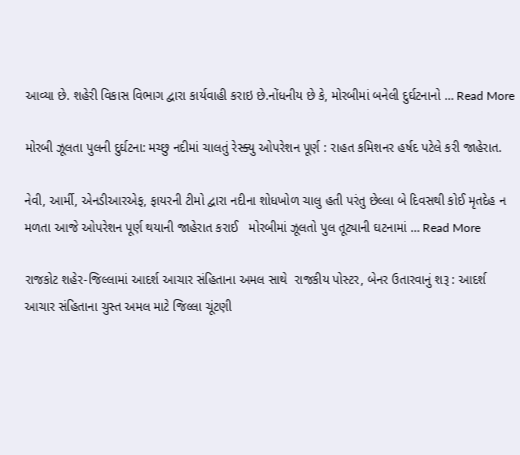આવ્યા છે. શહેરી વિકાસ વિભાગ દ્વારા કાર્યવાહી કરાઇ છે.નોંધનીય છે કે, મોરબીમાં બનેલી દુર્ઘટનાનો … Read More

મોરબી ઝૂલતા પુલની દુર્ઘટના: મચ્છુ નદીમાં ચાલતું રેસ્ક્યુ ઓપરેશન પૂર્ણ : રાહત કમિશનર હર્ષદ પટેલે કરી જાહેરાત.

નેવી, આર્મી, એનડીઆરએફ, ફાયરની ટીમો દ્વારા નદીના શોધખોળ ચાલુ હતી પરંતુ છેલ્લા બે દિવસથી કોઈ મૃતદેહ ન મળતા આજે ઓપરેશન પૂર્ણ થયાની જાહેરાત કરાઈ   મોરબીમાં ઝૂલતો પુલ તૂટ્યાની ઘટનામાં … Read More

રાજકોટ શહેર-જિલ્લામાં આદર્શ આચાર સંહિતાના અમલ સાથે  રાજકીય પોસ્ટર, બેનર ઉતારવાનું શરૂ : આદર્શ આચાર સંહિતાના ચુસ્ત અમલ માટે જિલ્લા ચૂંટણી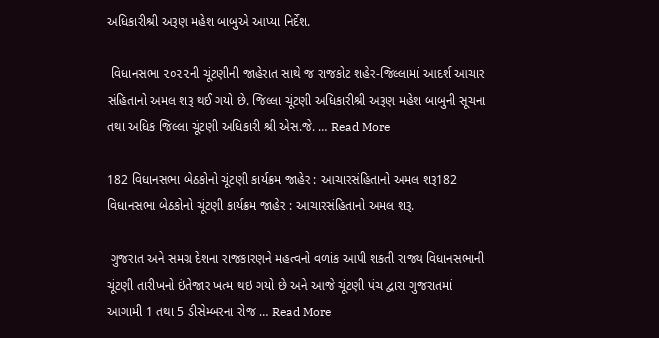અધિકારીશ્રી અરૂણ મહેશ બાબુએ આપ્યા નિર્દેશ.

 વિધાનસભા ૨૦૨૨ની ચૂંટણીની જાહેરાત સાથે જ રાજકોટ શહેર-જિલ્લામાં આદર્શ આચાર સંહિતાનો અમલ શરૂ થઈ ગયો છે. જિલ્લા ચૂંટણી અધિકારીશ્રી અરૂણ મહેશ બાબુની સૂચના તથા અધિક જિલ્લા ચૂંટણી અધિકારી શ્રી એસ.જે. … Read More

182 વિધાનસભા બેઠકોનો ચૂંટણી કાર્યક્રમ જાહેર : આચારસંહિતાનો અમલ શરૂ182 વિધાનસભા બેઠકોનો ચૂંટણી કાર્યક્રમ જાહેર : આચારસંહિતાનો અમલ શરૂ.

 ગુજરાત અને સમગ્ર દેશના રાજકારણને મહત્વનો વળાંક આપી શકતી રાજ્ય વિધાનસભાની ચૂંટણી તારીખનો ઇંતેજાર ખત્મ થઇ ગયો છે અને આજે ચૂંટણી પંચ દ્વારા ગુજરાતમાં આગામી 1 તથા 5 ડીસેમ્બરના રોજ … Read More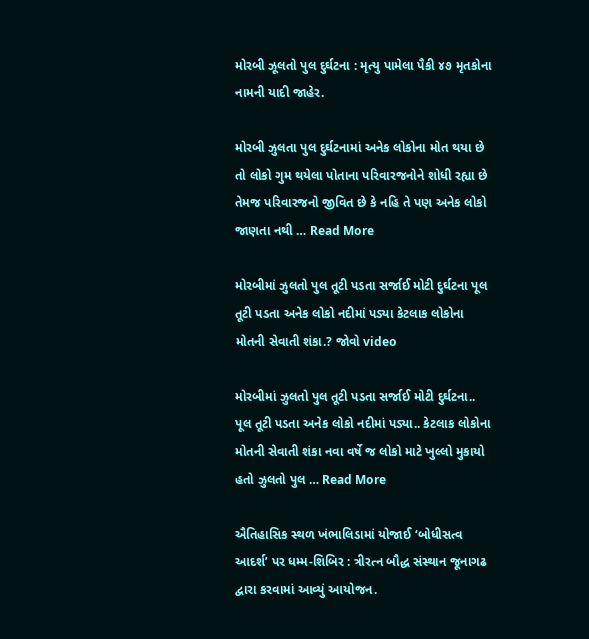મોરબી ઝૂલતો પુલ દુર્ઘટના : મૃત્યુ પામેલા પૈકી ૪૭ મૃતકોના નામની યાદી જાહેર.

મોરબી ઝુલતા પુલ દુર્ઘટનામાં અનેક લોકોના મોત થયા છે તો લોકો ગુમ થયેલા પોતાના પરિવારજનોને શોધી રહ્યા છે તેમજ પરિવારજનો જીવિત છે કે નહિ તે પણ અનેક લોકો જાણતા નથી … Read More

મોરબીમાં ઝુલતો પુલ તૂટી પડતા સર્જાઈ મોટી દુર્ઘટના પૂલ તૂટી પડતા અનેક લોકો નદીમાં પડ્યા કેટલાક લોકોના મોતની સેવાતી શંકા.? જોવો video

મોરબીમાં ઝુલતો પુલ તૂટી પડતા સર્જાઈ મોટી દુર્ઘટના.. પૂલ તૂટી પડતા અનેક લોકો નદીમાં પડ્યા.. કેટલાક લોકોના મોતની સેવાતી શંકા નવા વર્ષે જ લોકો માટે ખુલ્લો મુકાયો હતો ઝુલતો પુલ … Read More

ઐતિહાસિક સ્થળ ખંભાલિડામાં યોજાઈ ‘બોધીસત્વ આદર્શ’ પર ધમ્મ-શિબિર : ત્રીરત્ન બૌદ્ધ સંસ્થાન જૂનાગઢ દ્વારા કરવામાં આવ્યું આયોજન.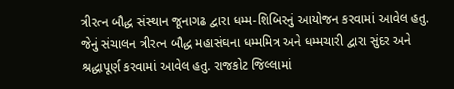ત્રીરત્ન બૌદ્ધ સંસ્થાન જૂનાગઢ દ્વારા ધમ્મ-શિબિરનું આયોજન કરવામાં આવેલ હતુ. જેનું સંચાલન ત્રીરત્ન બૌદ્ધ મહાસંઘના ધમ્મમિત્ર અને ધમ્મચારી દ્વારા સુંદર અને શ્રદ્ધાપૂર્ણ કરવામાં આવેલ હતુ. રાજકોટ જિલ્લામાં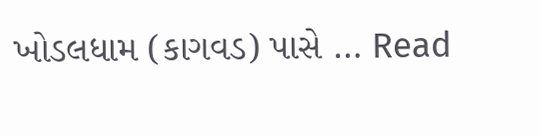ખોડલધામ (કાગવડ) પાસે … Read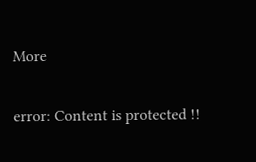More

error: Content is protected !!